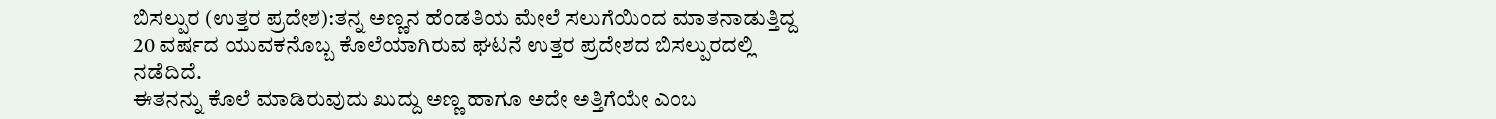ಬಿಸಲ್ಪುರ (ಉತ್ತರ ಪ್ರದೇಶ):ತನ್ನ ಅಣ್ಣನ ಹೆಂಡತಿಯ ಮೇಲೆ ಸಲುಗೆಯಿಂದ ಮಾತನಾಡುತ್ತಿದ್ದ 20 ವರ್ಷದ ಯುವಕನೊಬ್ಬ ಕೊಲೆಯಾಗಿರುವ ಘಟನೆ ಉತ್ತರ ಪ್ರದೇಶದ ಬಿಸಲ್ಪುರದಲ್ಲಿ ನಡೆದಿದೆ.
ಈತನನ್ನು ಕೊಲೆ ಮಾಡಿರುವುದು ಖುದ್ದು ಅಣ್ಣ ಹಾಗೂ ಅದೇ ಅತ್ತಿಗೆಯೇ ಎಂಬ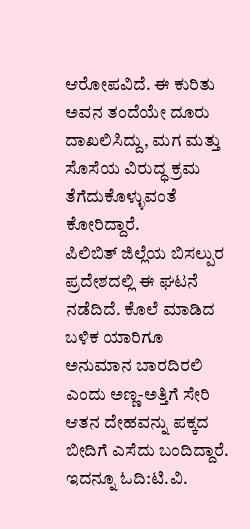ಆರೋಪವಿದೆ. ಈ ಕುರಿತು ಅವನ ತಂದೆಯೇ ದೂರು ದಾಖಲಿಸಿದ್ದು, ಮಗ ಮತ್ತು ಸೊಸೆಯ ವಿರುದ್ಧ ಕ್ರಮ ತೆಗೆದುಕೊಳ್ಳುವಂತೆ ಕೋರಿದ್ದಾರೆ.
ಪಿಲಿಬಿತ್ ಜಿಲ್ಲೆಯ ಬಿಸಲ್ಪುರ ಪ್ರದೇಶದಲ್ಲಿ ಈ ಘಟನೆ ನಡೆದಿದೆ. ಕೊಲೆ ಮಾಡಿದ ಬಳಿಕ ಯಾರಿಗೂ ಅನುಮಾನ ಬಾರದಿರಲಿ ಎಂದು ಅಣ್ಣ-ಅತ್ತಿಗೆ ಸೇರಿ ಆತನ ದೇಹವನ್ನು ಪಕ್ಕದ ಬೀದಿಗೆ ಎಸೆದು ಬಂದಿದ್ದಾರೆ.
ಇದನ್ನೂ ಓದಿ:ಟಿ.ವಿ.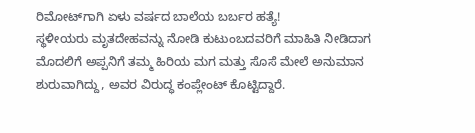ರಿಮೋಟ್‌ಗಾಗಿ ಏಳು ವರ್ಷದ ಬಾಲೆಯ ಬರ್ಬರ ಹತ್ಯೆ!
ಸ್ಥಳೀಯರು ಮೃತದೇಹವನ್ನು ನೋಡಿ ಕುಟುಂಬದವರಿಗೆ ಮಾಹಿತಿ ನೀಡಿದಾಗ ಮೊದಲಿಗೆ ಅಪ್ಪನಿಗೆ ತಮ್ಮ ಹಿರಿಯ ಮಗ ಮತ್ತು ಸೊಸೆ ಮೇಲೆ ಅನುಮಾನ ಶುರುವಾಗಿದ್ದು, ಅವರ ವಿರುದ್ಧ ಕಂಪ್ಲೇಂಟ್‌ ಕೊಟ್ಟಿದ್ದಾರೆ.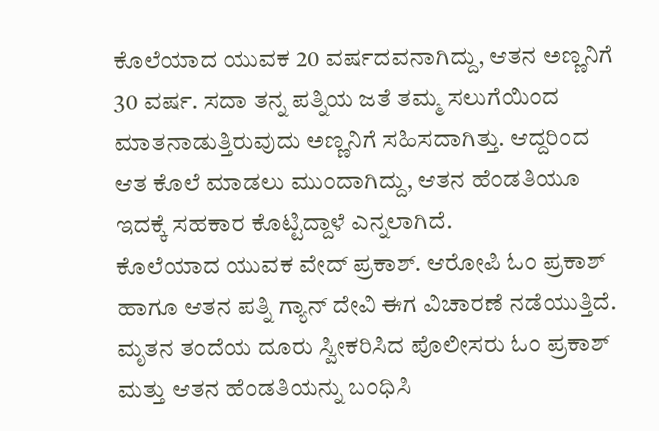ಕೊಲೆಯಾದ ಯುವಕ 20 ವರ್ಷದವನಾಗಿದ್ದು, ಆತನ ಅಣ್ಣನಿಗೆ 30 ವರ್ಷ. ಸದಾ ತನ್ನ ಪತ್ನಿಯ ಜತೆ ತಮ್ಮ ಸಲುಗೆಯಿಂದ ಮಾತನಾಡುತ್ತಿರುವುದು ಅಣ್ಣನಿಗೆ ಸಹಿಸದಾಗಿತ್ತು. ಆದ್ದರಿಂದ ಆತ ಕೊಲೆ ಮಾಡಲು ಮುಂದಾಗಿದ್ದು, ಆತನ ಹೆಂಡತಿಯೂ ಇದಕ್ಕೆ ಸಹಕಾರ ಕೊಟ್ಟಿದ್ದಾಳೆ ಎನ್ನಲಾಗಿದೆ.
ಕೊಲೆಯಾದ ಯುವಕ ವೇದ್ ಪ್ರಕಾಶ್. ಆರೋಪಿ ಓಂ ಪ್ರಕಾಶ್ ಹಾಗೂ ಆತನ ಪತ್ನಿ ಗ್ಯಾನ್‌ ದೇವಿ ಈಗ ವಿಚಾರಣೆ ನಡೆಯುತ್ತಿದೆ. ಮೃತನ ತಂದೆಯ ದೂರು ಸ್ವೀಕರಿಸಿದ ಪೊಲೀಸರು ಓಂ ಪ್ರಕಾಶ್ ಮತ್ತು ಆತನ ಹೆಂಡತಿಯನ್ನು ಬಂಧಿಸಿ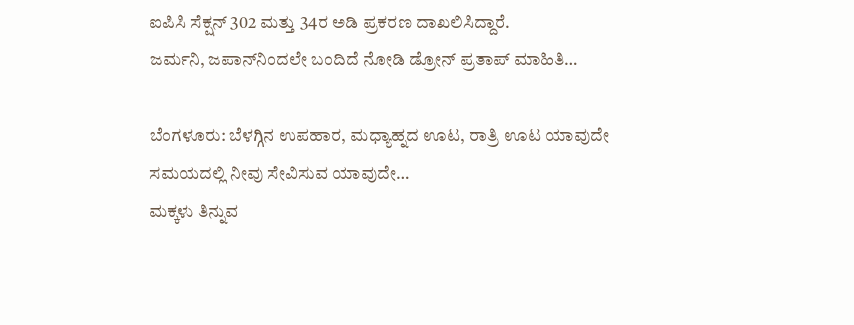ಐಪಿಸಿ ಸೆಕ್ಷನ್ 302 ಮತ್ತು 34ರ ಅಡಿ ಪ್ರಕರಣ ದಾಖಲಿಸಿದ್ದಾರೆ.
ಜರ್ಮನಿ, ಜಪಾನ್‌ನಿಂದಲೇ ಬಂದಿದೆ ನೋಡಿ ಡ್ರೋನ್‌ ಪ್ರತಾಪ್‌ ಮಾಹಿತಿ…

ಬೆಂಗಳೂರು: ಬೆಳಗ್ಗಿನ ಉಪಹಾರ, ಮಧ್ಯಾಹ್ನದ ಊಟ, ರಾತ್ರಿ ಊಟ ಯಾವುದೇ ಸಮಯದಲ್ಲಿ ನೀವು ಸೇವಿಸುವ ಯಾವುದೇ…
ಮಕ್ಕಳು ತಿನ್ನುವ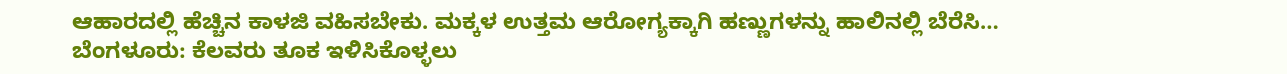ಆಹಾರದಲ್ಲಿ ಹೆಚ್ಚಿನ ಕಾಳಜಿ ವಹಿಸಬೇಕು. ಮಕ್ಕಳ ಉತ್ತಮ ಆರೋಗ್ಯಕ್ಕಾಗಿ ಹಣ್ಣುಗಳನ್ನು ಹಾಲಿನಲ್ಲಿ ಬೆರೆಸಿ…
ಬೆಂಗಳೂರು: ಕೆಲವರು ತೂಕ ಇಳಿಸಿಕೊಳ್ಳಲು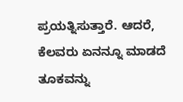ಪ್ರಯತ್ನಿಸುತ್ತಾರೆ. ಆದರೆ, ಕೆಲವರು ಏನನ್ನೂ ಮಾಡದೆ ತೂಕವನ್ನು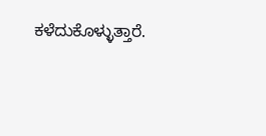ಕಳೆದುಕೊಳ್ಳುತ್ತಾರೆ.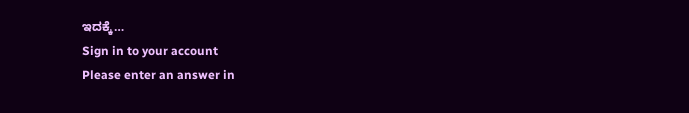ಇದಕ್ಕೆ…
Sign in to your account
Please enter an answer in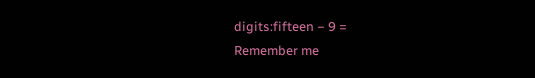digits:fifteen − 9 =
Remember me